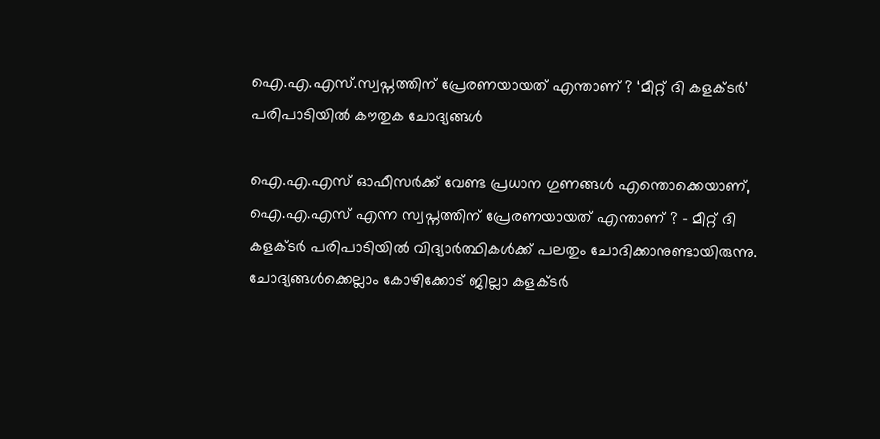ഐ.എ.എസ്.സ്വപ്നത്തിന് പ്രേരണയായത് എന്താണ് ? ‘മീറ്റ് ദി കളക്ടര്‍’ പരിപാടിയിൽ കൗതുക ചോദ്യങ്ങൾ

ഐ.എ.എസ് ഓഫീസർക്ക് വേണ്ട പ്രധാന ഗുണങ്ങൾ എന്തൊക്കെയാണ്, ഐ.എ.എസ് എന്ന സ്വപ്നത്തിന് പ്രേരണയായത് എന്താണ് ? – മീറ്റ് ദി കളക്ടർ പരിപാടിയിൽ വിദ്യാർത്ഥികൾക്ക് പലതും ചോദിക്കാനുണ്ടായിരുന്നു. ചോദ്യങ്ങൾക്കെല്ലാം കോഴിക്കോട് ജില്ലാ കളക്ടർ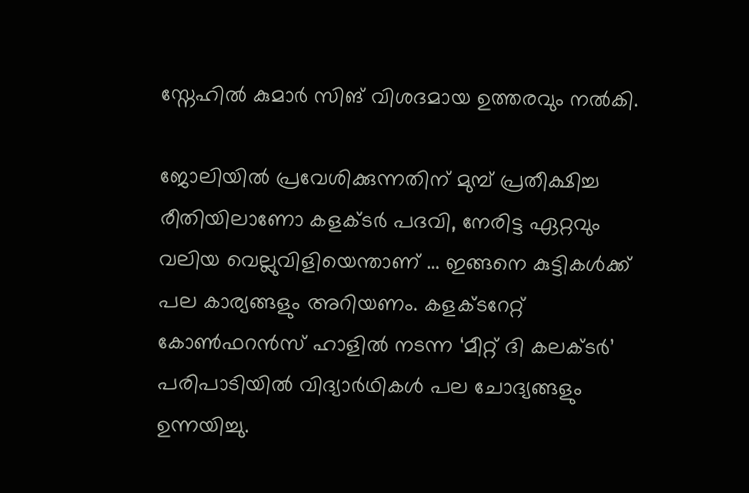സ്നേഹില്‍ കുമാര്‍ സിങ് വിശദമായ ഉത്തരവും നൽകി.

ജോലിയില്‍ പ്രവേശിക്കുന്നതിന് മുമ്പ് പ്രതീക്ഷിച്ച രീതിയിലാണോ കളക്ടര്‍ പദവി, നേരിട്ട ഏറ്റവും വലിയ വെല്ലുവിളിയെന്താണ് … ഇങ്ങനെ കുട്ടികൾക്ക് പല കാര്യങ്ങളും അറിയണം. കളക്ടറേറ്റ് കോണ്‍ഫറന്‍സ് ഹാളില്‍ നടന്ന ‘മീറ്റ് ദി കലക്ടര്‍’ പരിപാടിയില്‍ വിദ്യാര്‍ഥികൾ പല ചോദ്യങ്ങളും ഉന്നയിച്ചു.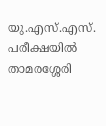യു.എസ്.എസ്. പരീക്ഷയില്‍  താമരശ്ശേരി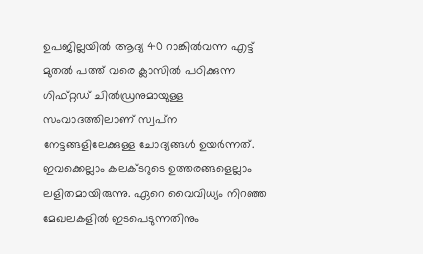ഉപജില്ലയില്‍ ആദ്യ 40 റാങ്കില്‍വന്ന എട്ട് മുതല്‍ പത്ത് വരെ ക്ലാസില്‍ പഠിക്കുന്ന ഗിഫ്റ്റഡ് ചില്‍ഡ്രനുമായുള്ള സംവാദത്തിലാണ് സ്വപ്‌ന നേട്ടങ്ങളിലേക്കുള്ള ചോദ്യങ്ങള്‍ ഉയര്‍ന്നത്. ഇവക്കെല്ലാം കലക്ടറുടെ ഉത്തരങ്ങളെല്ലാം ലളിതമായിരുന്നു. ഏറെ വൈവിധ്യം നിറഞ്ഞ മേഖലകളില്‍ ഇടപെടുന്നതിനും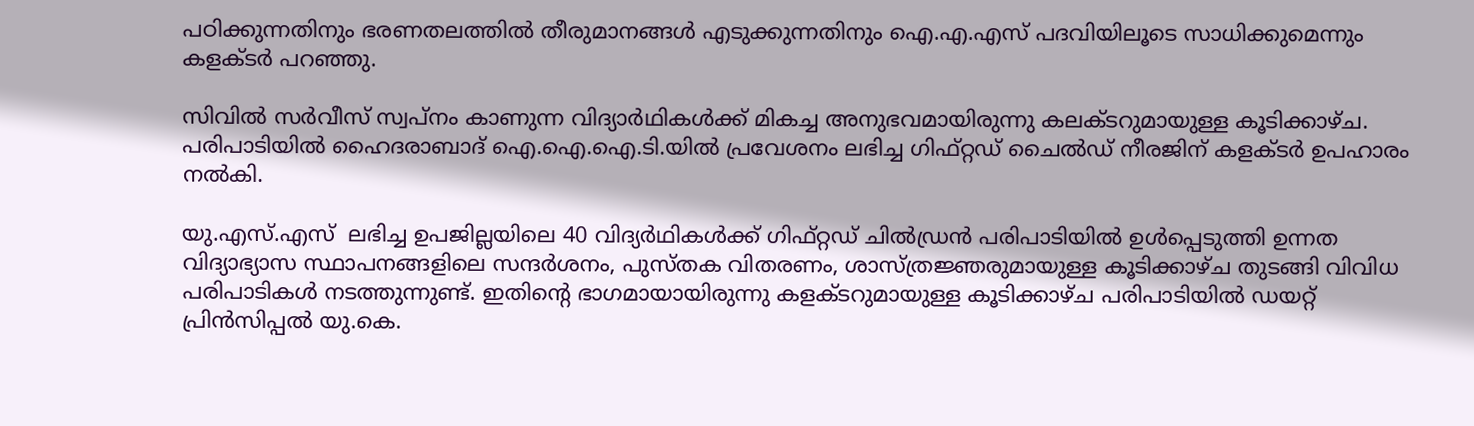പഠിക്കുന്നതിനും ഭരണതലത്തില്‍ തീരുമാനങ്ങള്‍ എടുക്കുന്നതിനും ഐ.എ.എസ് പദവിയിലൂടെ സാധിക്കുമെന്നും കളക്ടര്‍ പറഞ്ഞു.

സിവില്‍ സര്‍വീസ് സ്വപ്‌നം കാണുന്ന വിദ്യാര്‍ഥികള്‍ക്ക് മികച്ച അനുഭവമായിരുന്നു കലക്ടറുമായുള്ള കൂടിക്കാഴ്ച. പരിപാടിയില്‍ ഹൈദരാബാദ് ഐ.ഐ.ഐ.ടി.യില്‍ പ്രവേശനം ലഭിച്ച ഗിഫ്റ്റഡ് ചൈല്‍ഡ് നീരജിന് കളക്ടര്‍ ഉപഹാരം നല്‍കി.

യു.എസ്.എസ്  ലഭിച്ച ഉപജില്ലയിലെ 40 വിദ്യര്‍ഥികള്‍ക്ക് ഗിഫ്റ്റഡ് ചില്‍ഡ്രന്‍ പരിപാടിയില്‍ ഉള്‍പ്പെടുത്തി ഉന്നത വിദ്യാഭ്യാസ സ്ഥാപനങ്ങളിലെ സന്ദര്‍ശനം, പുസ്തക വിതരണം, ശാസ്ത്രജ്ഞരുമായുള്ള കൂടിക്കാഴ്ച തുടങ്ങി വിവിധ പരിപാടികള്‍ നടത്തുന്നുണ്ട്. ഇതിന്റെ ഭാഗമായായിരുന്നു കളക്ടറുമായുള്ള കൂടിക്കാഴ്ച പരിപാടിയില്‍ ഡയറ്റ് പ്രിന്‍സിപ്പല്‍ യു.കെ.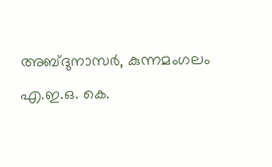അബ്ദുനാസര്‍, കുന്നമംഗലം എ.ഇ.ഒ. കെ.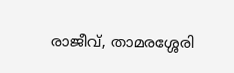രാജീവ്, താമരശ്ശേരി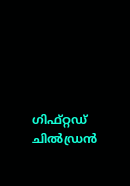ഗിഫ്റ്റഡ് ചില്‍ഡ്രന്‍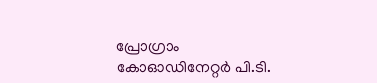പ്രോഗ്രാം കോഓഡിനേറ്റര്‍ പി.ടി.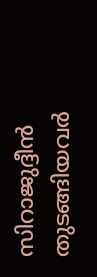സിറാജുദ്ദീന്‍ തുടങ്ങിയവര്‍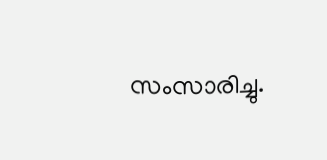സംസാരിച്ചു.